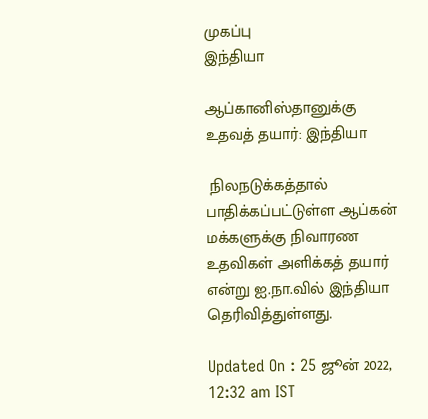முகப்பு
இந்தியா

ஆப்கானிஸ்தானுக்கு உதவத் தயார்: இந்தியா

 நிலநடுக்கத்தால் பாதிக்கப்பட்டுள்ள ஆப்கன் மக்களுக்கு நிவாரண உதவிகள் அளிக்கத் தயார் என்று ஐ.நா.வில் இந்தியா தெரிவித்துள்ளது.

Updated On : 25 ஜூன் 2022, 12:32 am IST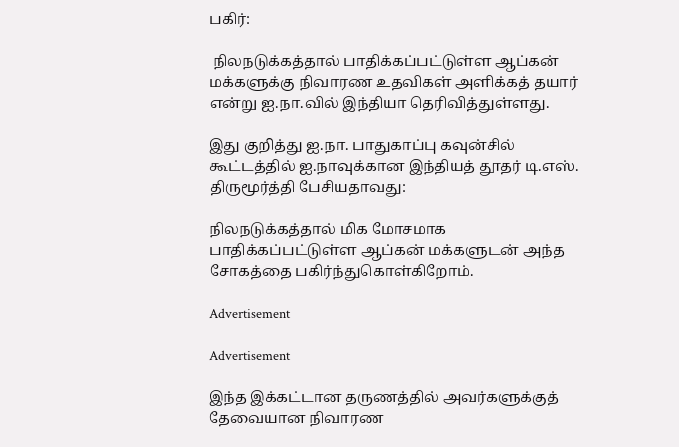பகிர்:

 நிலநடுக்கத்தால் பாதிக்கப்பட்டுள்ள ஆப்கன் மக்களுக்கு நிவாரண உதவிகள் அளிக்கத் தயார் என்று ஐ.நா.வில் இந்தியா தெரிவித்துள்ளது.

இது குறித்து ஐ.நா. பாதுகாப்பு கவுன்சில் கூட்டத்தில் ஐ.நாவுக்கான இந்தியத் தூதர் டி.எஸ். திருமூர்த்தி பேசியதாவது:

நிலநடுக்கத்தால் மிக மோசமாக பாதிக்கப்பட்டுள்ள ஆப்கன் மக்களுடன் அந்த சோகத்தை பகிர்ந்துகொள்கிறோம்.

Advertisement

Advertisement

இந்த இக்கட்டான தருணத்தில் அவர்களுக்குத் தேவையான நிவாரண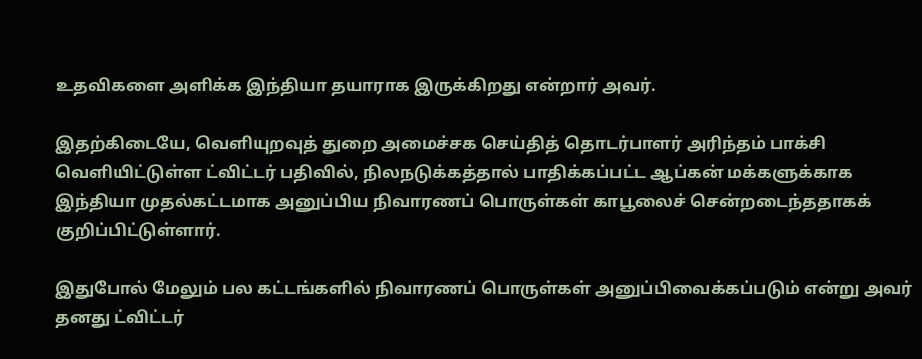உதவிகளை அளிக்க இந்தியா தயாராக இருக்கிறது என்றார் அவர்.

இதற்கிடையே, வெளியுறவுத் துறை அமைச்சக செய்தித் தொடர்பாளர் அரிந்தம் பாக்சி வெளியிட்டுள்ள ட்விட்டர் பதிவில், நிலநடுக்கத்தால் பாதிக்கப்பட்ட ஆப்கன் மக்களுக்காக இந்தியா முதல்கட்டமாக அனுப்பிய நிவாரணப் பொருள்கள் காபூலைச் சென்றடைந்ததாகக் குறிப்பிட்டுள்ளார்.

இதுபோல் மேலும் பல கட்டங்களில் நிவாரணப் பொருள்கள் அனுப்பிவைக்கப்படும் என்று அவர் தனது ட்விட்டர்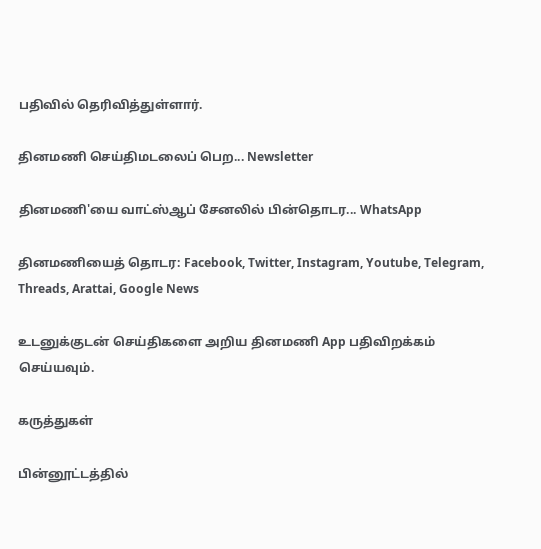பதிவில் தெரிவித்துள்ளார்.

தினமணி செய்திமடலைப் பெற... Newsletter

தினமணி'யை வாட்ஸ்ஆப் சேனலில் பின்தொடர... WhatsApp

தினமணியைத் தொடர: Facebook, Twitter, Instagram, Youtube, Telegram, Threads, Arattai, Google News

உடனுக்குடன் செய்திகளை அறிய தினமணி App பதிவிறக்கம் செய்யவும்.

கருத்துகள்

பின்னூட்டத்தில்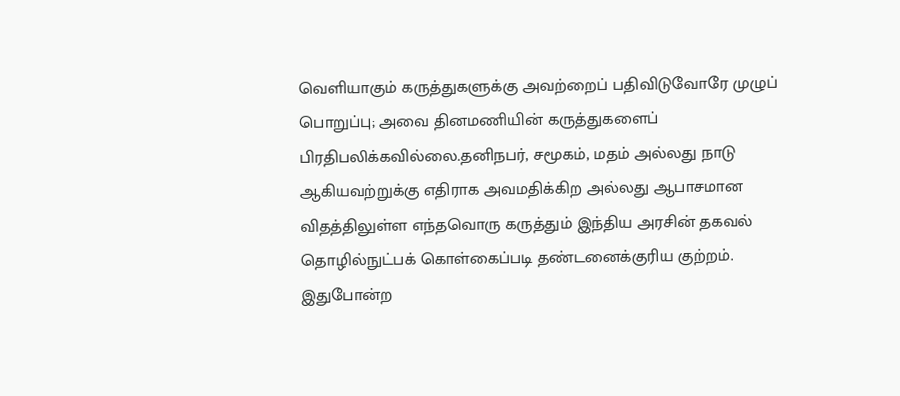வெளியாகும் கருத்துகளுக்கு அவற்றைப் பதிவிடுவோரே முழுப் பொறுப்பு; அவை தினமணியின் கருத்துகளைப் பிரதிபலிக்கவில்லை.தனிநபர், சமூகம், மதம் அல்லது நாடு ஆகியவற்றுக்கு எதிராக அவமதிக்கிற அல்லது ஆபாசமான விதத்திலுள்ள எந்தவொரு கருத்தும் இந்திய அரசின் தகவல் தொழில்நுட்பக் கொள்கைப்படி தண்டனைக்குரிய குற்றம். இதுபோன்ற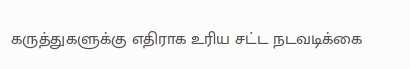கருத்துகளுக்கு எதிராக உரிய சட்ட நடவடிக்கை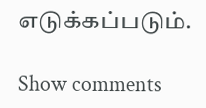எடுக்கப்படும்.

Show comments